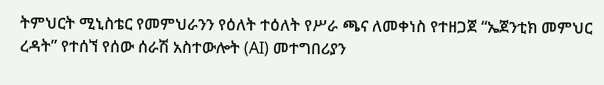ትምህርት ሚኒስቴር የመምህራንን የዕለት ተዕለት የሥራ ጫና ለመቀነስ የተዘጋጀ “ኤጀንቲክ መምህር ረዳት” የተሰኘ የሰው ሰራሽ አስተውሎት (AI) መተግበሪያን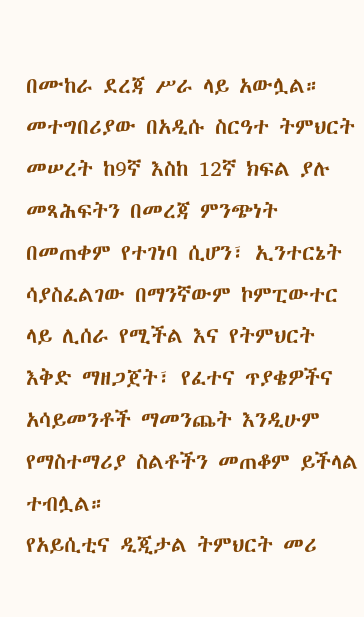በሙከራ ደረጃ ሥራ ላይ አውሏል።
መተግበሪያው በአዲሱ ስርዓተ ትምህርት መሠረት ከ9ኛ እስከ 12ኛ ክፍል ያሉ መጻሕፍትን በመረጃ ምንጭነት በመጠቀም የተገነባ ሲሆን፣ ኢንተርኔት ሳያስፈልገው በማንኛውም ኮምፒውተር ላይ ሊሰራ የሚችል እና የትምህርት እቅድ ማዘጋጀት፣ የፈተና ጥያቄዎችና አሳይመንቶች ማመንጨት እንዲሁም የማስተማሪያ ስልቶችን መጠቆም ይችላል ተብሏል።
የአይሲቲና ዲጂታል ትምህርት መሪ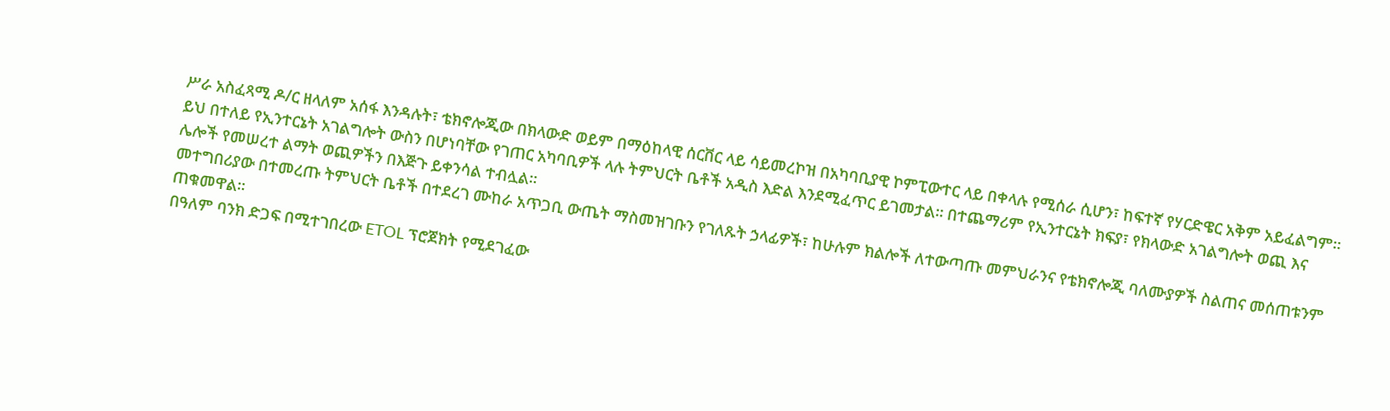ሥራ አስፈጻሚ ዶ/ር ዘላለም አሰፋ እንዳሉት፣ ቴክኖሎጂው በክላውድ ወይም በማዕከላዊ ሰርቨር ላይ ሳይመረኮዝ በአካባቢያዊ ኮምፒውተር ላይ በቀላሉ የሚሰራ ሲሆን፣ ከፍተኛ የሃርድዌር አቅም አይፈልግም።
ይህ በተለይ የኢንተርኔት አገልግሎት ውስን በሆነባቸው የገጠር አካባቢዎች ላሉ ትምህርት ቤቶች አዲስ እድል እንደሚፈጥር ይገመታል። በተጨማሪም የኢንተርኔት ክፍያ፣ የክላውድ አገልግሎት ወጪ እና ሌሎች የመሠረተ ልማት ወጪዎችን በእጅጉ ይቀንሳል ተብሏል።
መተግበሪያው በተመረጡ ትምህርት ቤቶች በተደረገ ሙከራ አጥጋቢ ውጤት ማስመዝገቡን የገለጹት ኃላፊዎች፣ ከሁሉም ክልሎች ለተውጣጡ መምህራንና የቴክኖሎጂ ባለሙያዎች ስልጠና መሰጠቱንም ጠቁመዋል።
በዓለም ባንክ ድጋፍ በሚተገበረው ETOL ፕሮጀክት የሚደገፈው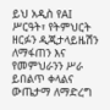ይህ አዲስ የAI ሥርዓት፣ የትምህርት ዘርፉን ዲጂታላይዜሽን ለማፋጠን እና የመምህራንን ሥራ ይበልጥ ቀላልና ውጤታማ ለማድረግ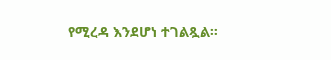የሚረዳ እንደሆነ ተገልጿል።